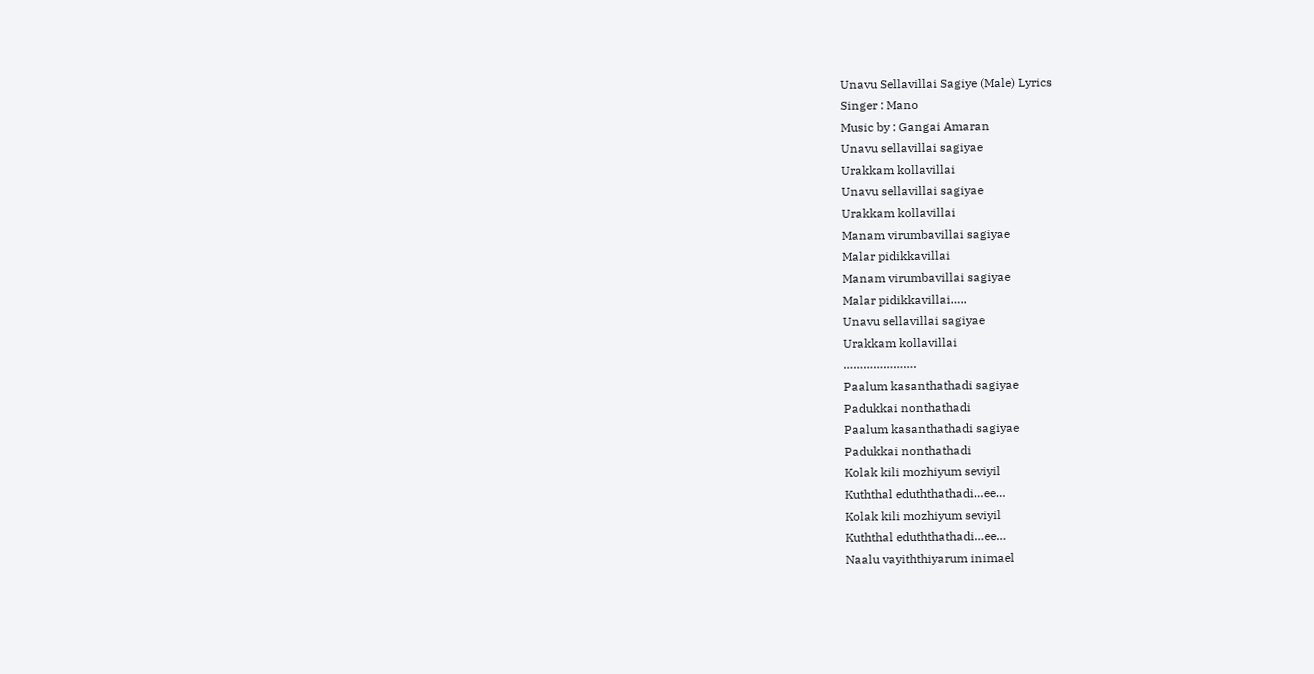Unavu Sellavillai Sagiye (Male) Lyrics
Singer : Mano
Music by : Gangai Amaran
Unavu sellavillai sagiyae
Urakkam kollavillai
Unavu sellavillai sagiyae
Urakkam kollavillai
Manam virumbavillai sagiyae
Malar pidikkavillai
Manam virumbavillai sagiyae
Malar pidikkavillai…..
Unavu sellavillai sagiyae
Urakkam kollavillai
………………….
Paalum kasanthathadi sagiyae
Padukkai nonthathadi
Paalum kasanthathadi sagiyae
Padukkai nonthathadi
Kolak kili mozhiyum seviyil
Kuththal eduththathadi…ee…
Kolak kili mozhiyum seviyil
Kuththal eduththathadi…ee…
Naalu vayiththiyarum inimael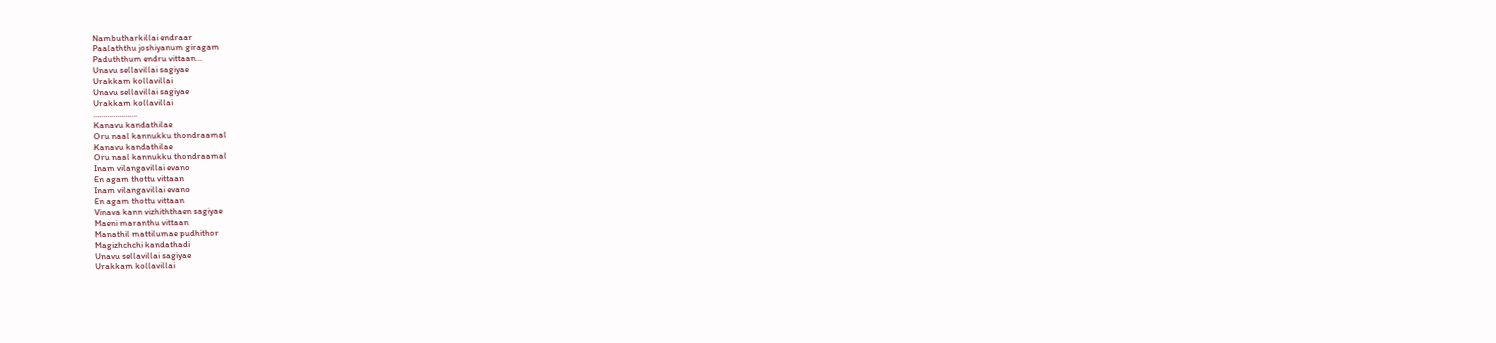Nambutharkillai endraar
Paalaththu joshiyanum giragam
Paduththum endru vittaan…
Unavu sellavillai sagiyae
Urakkam kollavillai
Unavu sellavillai sagiyae
Urakkam kollavillai
………………….
Kanavu kandathilae
Oru naal kannukku thondraamal
Kanavu kandathilae
Oru naal kannukku thondraamal
Inam vilangavillai evano
En agam thottu vittaan
Inam vilangavillai evano
En agam thottu vittaan
Vinava kann vizhiththaen sagiyae
Maeni maranthu vittaan
Manathil mattilumae pudhithor
Magizhchchi kandathadi
Unavu sellavillai sagiyae
Urakkam kollavillai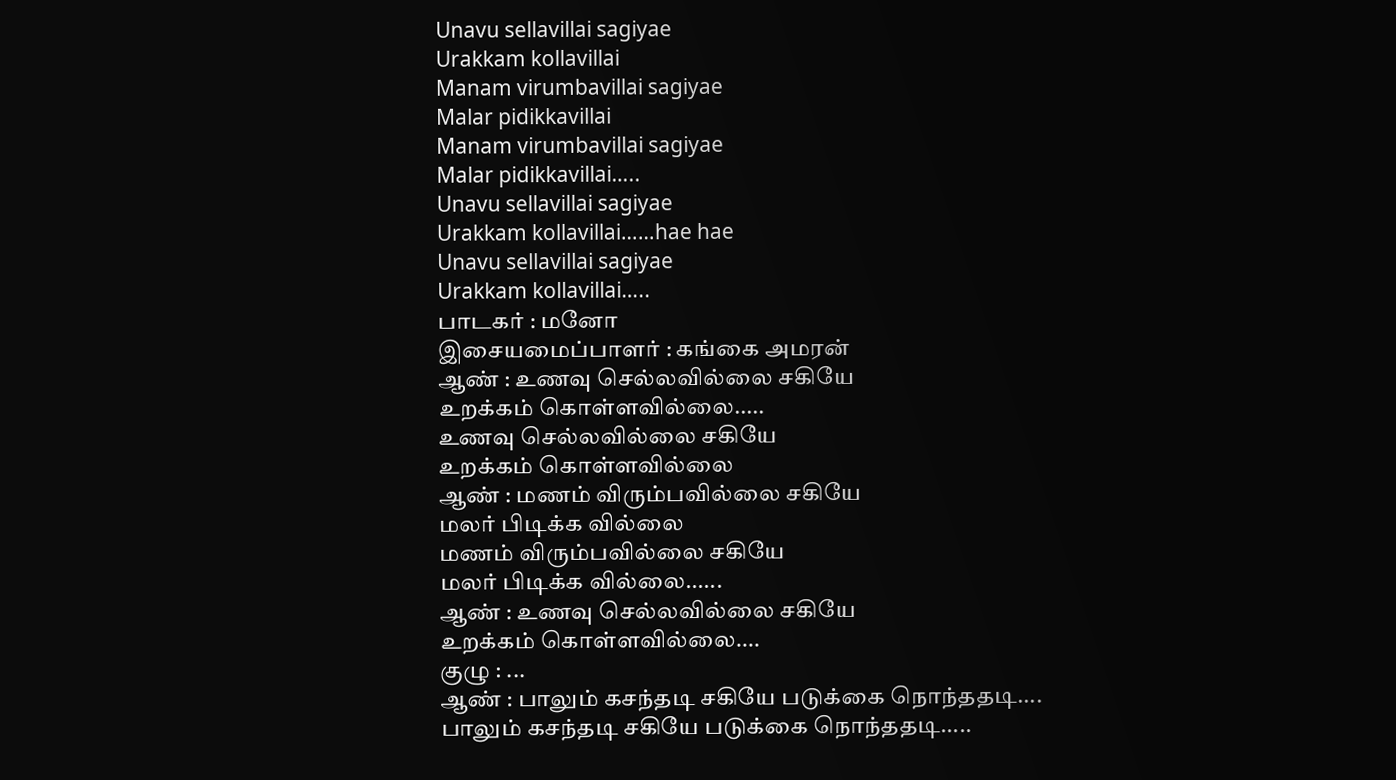Unavu sellavillai sagiyae
Urakkam kollavillai
Manam virumbavillai sagiyae
Malar pidikkavillai
Manam virumbavillai sagiyae
Malar pidikkavillai…..
Unavu sellavillai sagiyae
Urakkam kollavillai……hae hae
Unavu sellavillai sagiyae
Urakkam kollavillai…..
பாடகர் : மனோ
இசையமைப்பாளர் : கங்கை அமரன்
ஆண் : உணவு செல்லவில்லை சகியே
உறக்கம் கொள்ளவில்லை.....
உணவு செல்லவில்லை சகியே
உறக்கம் கொள்ளவில்லை
ஆண் : மணம் விரும்பவில்லை சகியே
மலர் பிடிக்க வில்லை
மணம் விரும்பவில்லை சகியே
மலர் பிடிக்க வில்லை......
ஆண் : உணவு செல்லவில்லை சகியே
உறக்கம் கொள்ளவில்லை....
குழு : ...
ஆண் : பாலும் கசந்தடி சகியே படுக்கை நொந்ததடி....
பாலும் கசந்தடி சகியே படுக்கை நொந்ததடி.....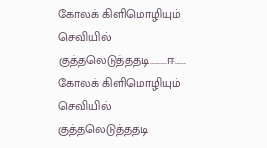கோலக் கிளிமொழியும் செவியில்
குத்தலெடுத்ததடி.........ஈ......
கோலக் கிளிமொழியும் செவியில்
குத்தலெடுத்ததடி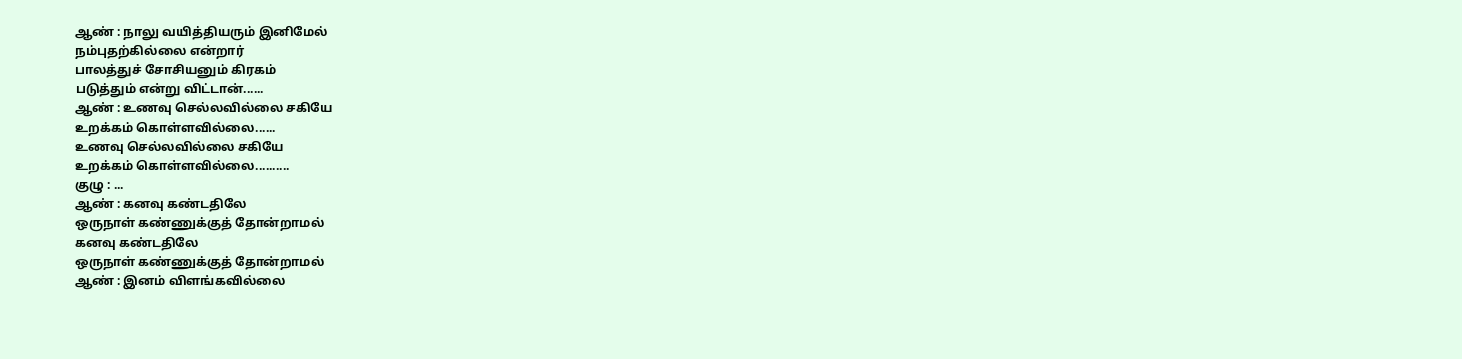ஆண் : நாலு வயித்தியரும் இனிமேல்
நம்புதற்கில்லை என்றார்
பாலத்துச் சோசியனும் கிரகம்
படுத்தும் என்று விட்டான்......
ஆண் : உணவு செல்லவில்லை சகியே
உறக்கம் கொள்ளவில்லை......
உணவு செல்லவில்லை சகியே
உறக்கம் கொள்ளவில்லை..........
குழு : ...
ஆண் : கனவு கண்டதிலே
ஒருநாள் கண்ணுக்குத் தோன்றாமல்
கனவு கண்டதிலே
ஒருநாள் கண்ணுக்குத் தோன்றாமல்
ஆண் : இனம் விளங்கவில்லை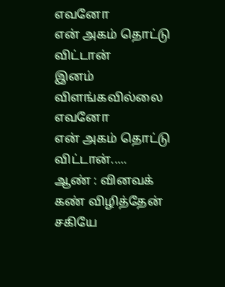எவனோ
என் அகம் தொட்டு விட்டான்
இனம் விளங்கவில்லை எவனோ
என் அகம் தொட்டு விட்டான்.....
ஆண் : வினவக் கண் விழித்தேன் சகியே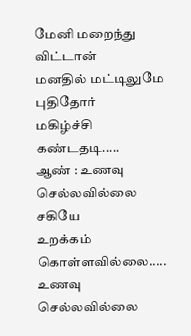மேனி மறைந்து விட்டான்
மனதில் மட்டிலுமே புதிதோர்
மகிழ்ச்சி கண்டதடி.....
ஆண் : உணவு செல்லவில்லை சகியே
உறக்கம் கொள்ளவில்லை.....
உணவு செல்லவில்லை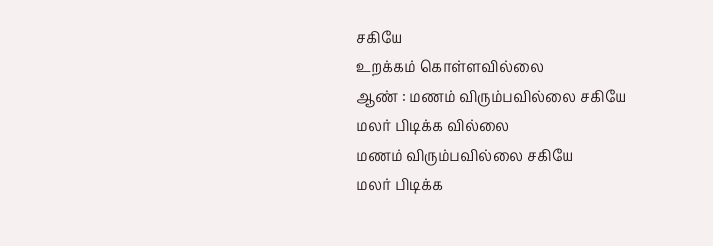சகியே
உறக்கம் கொள்ளவில்லை
ஆண் : மணம் விரும்பவில்லை சகியே
மலர் பிடிக்க வில்லை
மணம் விரும்பவில்லை சகியே
மலர் பிடிக்க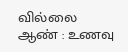வில்லை
ஆண் : உணவு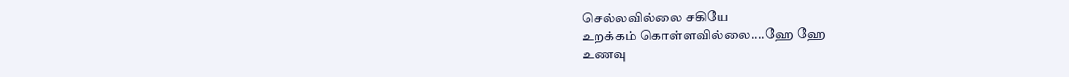செல்லவில்லை சகியே
உறக்கம் கொள்ளவில்லை....ஹே ஹே
உணவு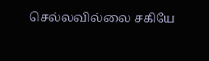செல்லவில்லை சகியே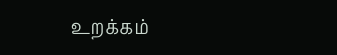உறக்கம்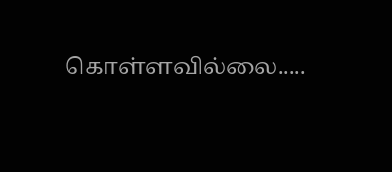கொள்ளவில்லை.....